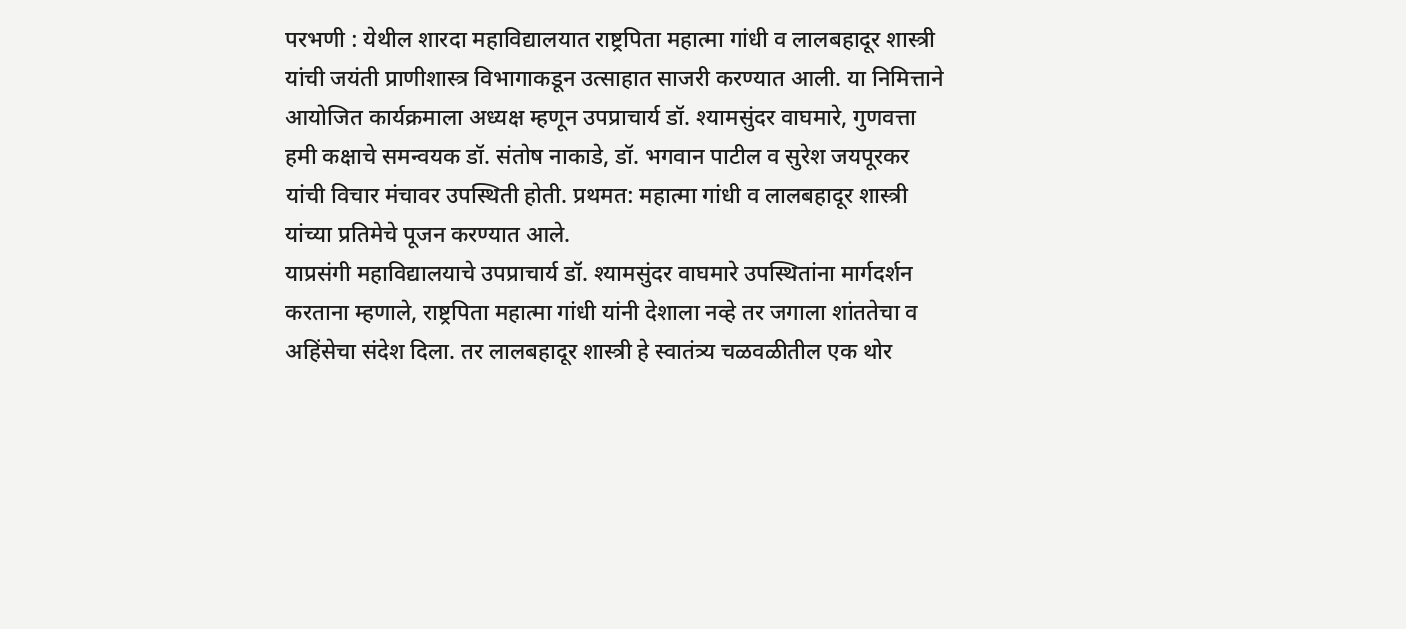परभणी : येथील शारदा महाविद्यालयात राष्ट्रपिता महात्मा गांधी व लालबहादूर शास्त्री यांची जयंती प्राणीशास्त्र विभागाकडून उत्साहात साजरी करण्यात आली. या निमित्ताने आयोजित कार्यक्रमाला अध्यक्ष म्हणून उपप्राचार्य डॉ. श्यामसुंदर वाघमारे, गुणवत्ता हमी कक्षाचे समन्वयक डॉ. संतोष नाकाडे, डॉ. भगवान पाटील व सुरेश जयपूरकर यांची विचार मंचावर उपस्थिती होती. प्रथमत: महात्मा गांधी व लालबहादूर शास्त्री यांच्या प्रतिमेचे पूजन करण्यात आले.
याप्रसंगी महाविद्यालयाचे उपप्राचार्य डॉ. श्यामसुंदर वाघमारे उपस्थितांना मार्गदर्शन करताना म्हणाले, राष्ट्रपिता महात्मा गांधी यांनी देशाला नव्हे तर जगाला शांततेचा व अहिंसेचा संदेश दिला. तर लालबहादूर शास्त्री हे स्वातंत्र्य चळवळीतील एक थोर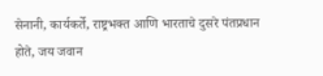सेनानी, कार्यकर्ते, राष्ट्रभक्त आणि भारताचे दुसरे पंतप्रधान होते, जय जवान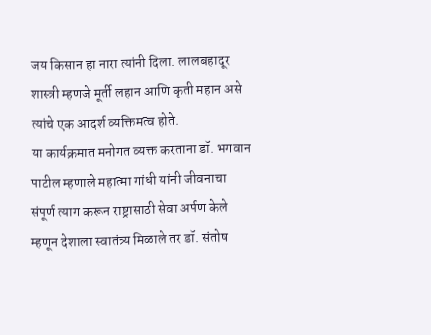जय किसान हा नारा त्यांनी दिला. लालबहादूर शास्त्री म्हणजे मूर्ती लहान आणि कृती महान असे त्यांचे एक आदर्श व्यक्तिमत्व होते.
या कार्यक्रमात मनोगत व्यक्त करताना डॉ. भगवान पाटील म्हणाले महात्मा गांधी यांनी जीवनाचा संपूर्ण त्याग करून राष्ट्रासाठी सेवा अर्पण केले म्हणून देशाला स्वातंत्र्य मिळाले तर डॉ. संतोष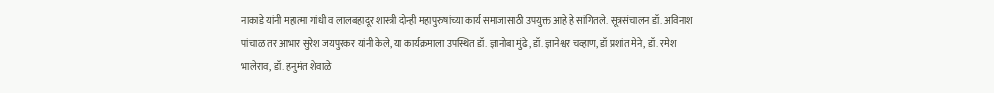नाकाडे यांनी महात्मा गांधी व लालबहादूर शास्त्री दोन्ही महापुरुषांच्या कार्य समाजासाठी उपयुक्त आहे हे सांगितले. सूत्रसंचालन डॉ. अविनाश पांचाळ तर आभार सुरेश जयपुरकर यांनी केले, या कार्यक्रमाला उपस्थित डॉ. ज्ञानोबा मुंढे, डॉ. ज्ञानेश्वर चव्हाण, डॉ प्रशांत मेने, डॉ. रमेश भालेराव, डॉ. हनुमंत शेवाळे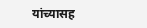यांच्यासह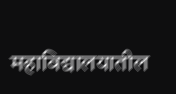महाविद्यालयातील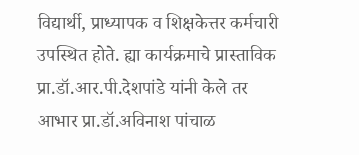विद्यार्थी, प्राध्यापक व शिक्षकेत्तर कर्मचारी उपस्थित होते. ह्या कार्यक्रमाचे प्रास्ताविक प्रा.डॉ.आर.पी.देशपांडे यांनी केले तर आभार प्रा.डॉ.अविनाश पांचाळ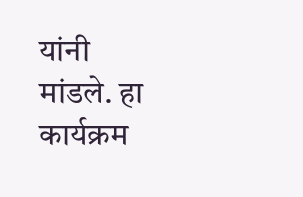यांनी मांडले. हा कार्यक्रम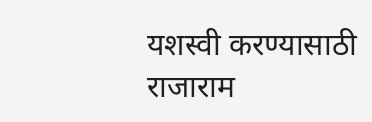यशस्वी करण्यासाठी राजाराम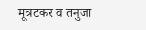मूत्रटकर व तनुजा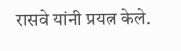रासवे यांनी प्रयत्न केले.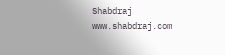Shabdraj www.shabdraj.com